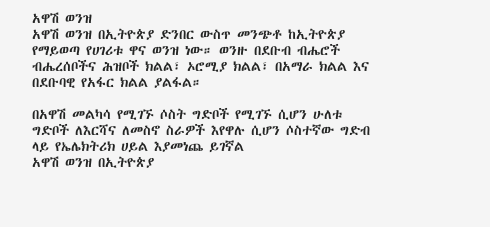አዋሽ ወንዝ
አዋሽ ወንዝ በኢትዮጵያ ድንበር ውስጥ መንጭቶ ከኢትዮጵያ የማይወጣ የሀገሪቱ ዋና ወንዝ ነው። ወንዙ በደቡብ ብሔሮች ብሔረሰቦችና ሕዝቦች ክልል፣ ኦሮሚያ ክልል፣ በአማራ ክልል እና በደቡባዊ የአፋር ክልል ያልፋል።

በአዋሽ መልካሳ የሚገኙ ሶስት ግድቦች የሚገኙ ሲሆን ሁለቱ ግድቦች ለእርሻና ለመስኖ ስራዎች እየዋሉ ሲሆን ሶስተኛው ግድብ ላይ የኤሌክትሪክ ሀይል እያመነጨ ይገኛል
አዋሽ ወንዝ በኢትዮጵያ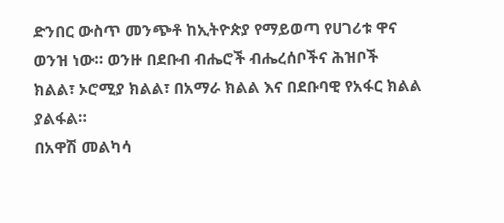ድንበር ውስጥ መንጭቶ ከኢትዮጵያ የማይወጣ የሀገሪቱ ዋና ወንዝ ነው። ወንዙ በደቡብ ብሔሮች ብሔረሰቦችና ሕዝቦች ክልል፣ ኦሮሚያ ክልል፣ በአማራ ክልል እና በደቡባዊ የአፋር ክልል ያልፋል።
በአዋሽ መልካሳ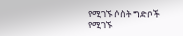የሚገኙ ሶስት ግድቦች የሚገኙ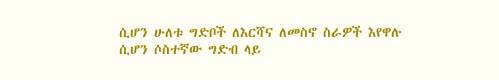ሲሆን ሁለቱ ግድቦች ለእርሻና ለመስኖ ስራዎች እየዋሉ ሲሆን ሶስተኛው ግድብ ላይ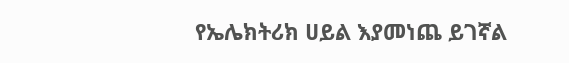የኤሌክትሪክ ሀይል እያመነጨ ይገኛል